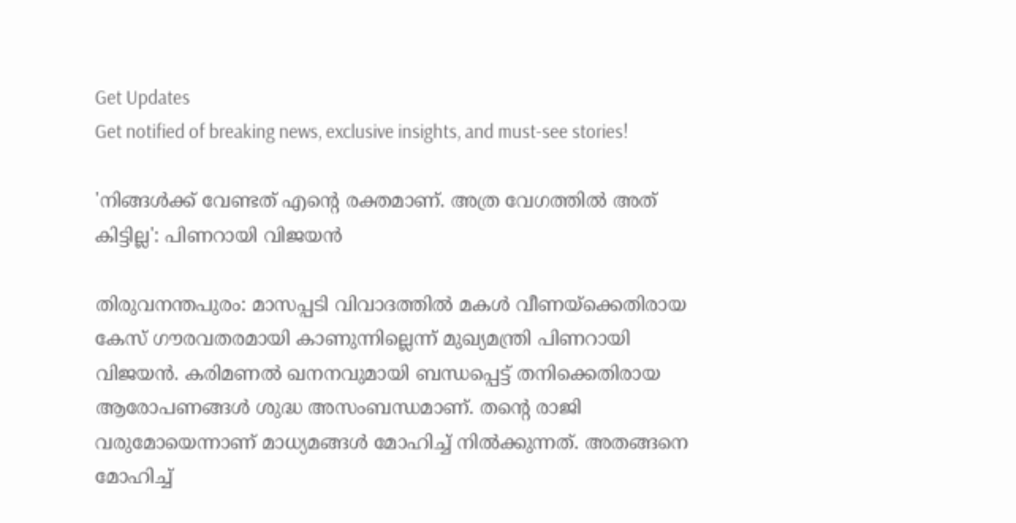Get Updates
Get notified of breaking news, exclusive insights, and must-see stories!

'നിങ്ങൾക്ക് വേണ്ടത് എന്റെ രക്തമാണ്. അത്ര വേഗത്തിൽ‌ അത് കിട്ടില്ല': പിണറായി വിജയൻ

തിരുവനന്തപുരം: മാസപ്പടി വിവാദത്തിൽ മകൾ വീണയ്ക്കെതിരായ കേസ് ഗൗരവതരമായി കാണുന്നില്ലെന്ന് മുഖ്യമന്ത്രി പിണറായി വിജയൻ. കരിമണൽ ഖനനവുമായി ബന്ധപ്പെട്ട് തനിക്കെതിരായ ആരോപണങ്ങൾ ശുദ്ധ അസംബന്ധമാണ്. തന്റെ രാജി വരുമോയെന്നാണ് മാധ്യമങ്ങൾ മോഹിച്ച് നിൽക്കുന്നത്. അതങ്ങനെ മോഹിച്ച്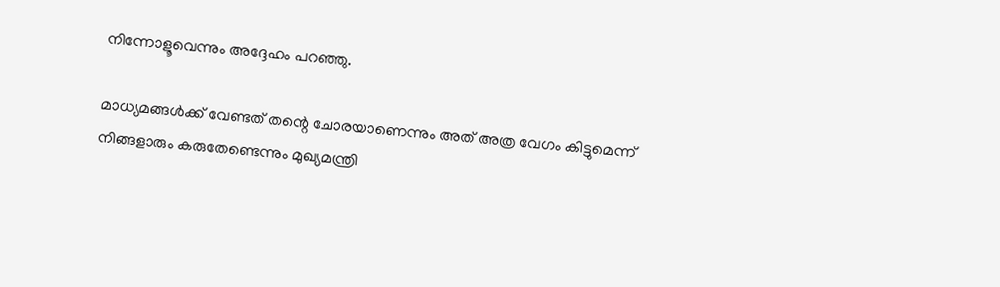നിന്നോളൂവെന്നും അദ്ദേഹം പറഞ്ഞു.

മാധ്യമങ്ങൾക്ക് വേണ്ടത് തന്റെ ചോരയാണെന്നും അത് അത്ര വേഗം കിട്ടുമെന്ന് നിങ്ങളാരും കരുതേണ്ടെന്നും മുഖ്യമന്ത്രി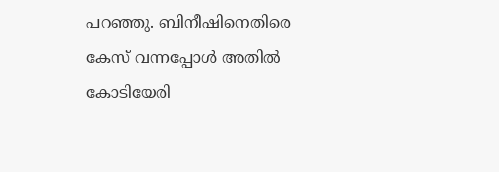പറഞ്ഞു. ബിനീഷിനെതിരെ കേസ് വന്നപ്പോൾ അതിൽ കോടിയേരി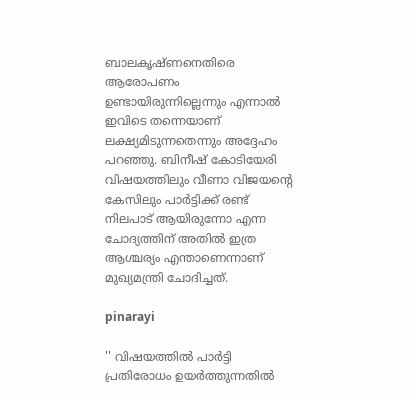ബാലകൃഷ്ണനെതിരെ ആരോപണം ഉണ്ടായിരുന്നില്ലെന്നും എന്നാൽ ഇവിടെ തന്നെയാണ് ലക്ഷ്യമിടുന്നതെന്നും അദ്ദേഹം പറഞ്ഞു. ബിനീഷ് കോടിയേരി വിഷയത്തിലും വീണാ വിജയന്റെ കേസിലും പാർട്ടിക്ക് രണ്ട് നിലപാട് ആയിരുന്നോ എന്ന ചോദ്യത്തിന് അതിൽ ഇത്ര ആശ്ചര്യം എന്താണെന്നാണ് മുഖ്യമന്ത്രി ചോദിച്ചത്.

pinarayi

'' വിഷയത്തിൽ പാർട്ടി പ്രതിരോധം ഉയർത്തുന്നതിൽ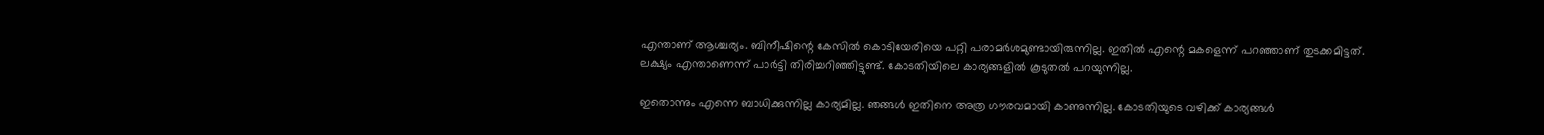എന്താണ് ആശ്ചര്യം. ബിനീഷിന്റെ കേസിൽ കൊടിയേരിയെ പറ്റി പരാമർശമുണ്ടായിരുന്നില്ല. ഇതിൽ എന്റെ മകളെന്ന് പറഞ്ഞാണ് തുടക്കമിട്ടത്. ലക്ഷ്യം എന്താണെന്ന് പാർട്ടി തിരിച്ചറിഞ്ഞിട്ടുണ്ട്. കോടതിയിലെ കാര്യങ്ങളിൽ കൂടുതൽ പറയുന്നില്ല.

ഇതൊന്നും എന്നെ ബാധിക്കുന്നില്ല കാര്യമില്ല. ഞങ്ങൾ‌ ഇതിനെ അത്ര ഗൗരവമായി കാണുന്നില്ല. കോടതിയുടെ വഴിക്ക് കാര്യങ്ങൾ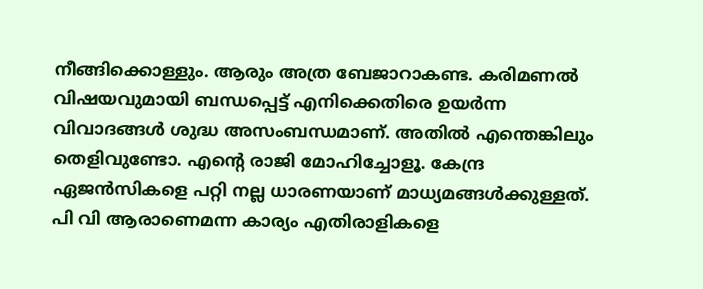നീങ്ങിക്കൊള്ളും. ആരും അത്ര ബേജാറാകണ്ട. കരിമണൽ വിഷയവുമായി ബന്ധപ്പെട്ട് എനിക്കെതിരെ ഉയർന്ന വിവാദങ്ങൾ ശുദ്ധ അസംബന്ധമാണ്. അതിൽ എന്തെങ്കിലും തെളിവുണ്ടോ. എന്റെ രാജി മോഹിച്ചോളൂ. കേന്ദ്ര ഏജൻസികളെ പറ്റി നല്ല ധാരണയാണ് മാധ്യമങ്ങൾക്കുള്ളത്. പി വി ആരാണെമന്ന കാര്യം എതിരാളികളെ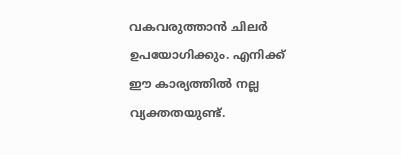വകവരുത്താൻ ചിലർ ഉപയോഗിക്കും. എനിക്ക് ഈ കാര്യത്തിൽ നല്ല വ്യക്തതയുണ്ട്.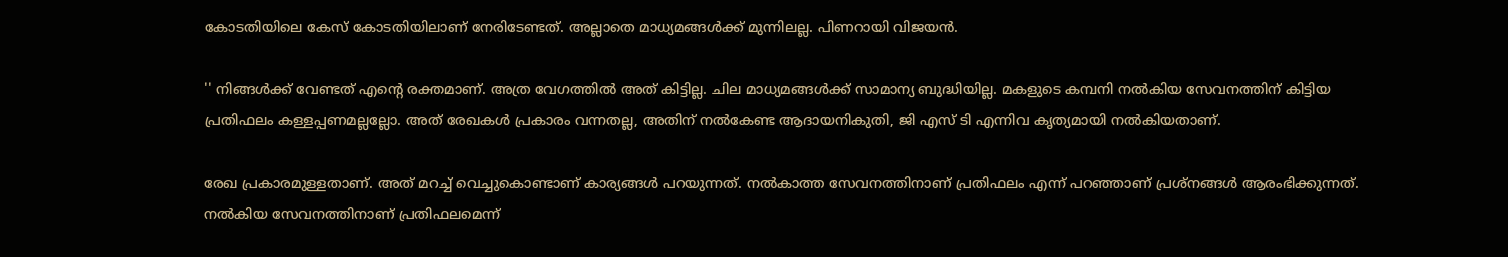കോടതിയിലെ കേസ് കോടതിയിലാണ് നേരിടേണ്ടത്. അല്ലാതെ മാധ്യമങ്ങൾക്ക് മുന്നിലല്ല. പിണറായി വിജയൻ.

'' നിങ്ങൾക്ക് വേണ്ടത് എന്റെ രക്തമാണ്. അത്ര വേഗത്തിൽ‌ അത് കിട്ടില്ല. ചില മാധ്യമങ്ങൾക്ക് സാമാന്യ ബുദ്ധിയില്ല. മകളുടെ കമ്പനി നൽകിയ സേവനത്തിന് കിട്ടിയ പ്രതിഫലം കള്ളപ്പണമല്ലല്ലോ. അത് രേഖകൾ പ്രകാരം വന്നതല്ല, അതിന് നൽകേണ്ട ആദായനികുതി, ജി എസ് ടി എന്നിവ കൃത്യമായി നൽകിയതാണ്.

രേഖ പ്രകാരമുള്ളതാണ്. അത് മറച്ച് വെച്ചുകൊണ്ടാണ് കാര്യങ്ങൾ പറയുന്നത്. നൽകാത്ത സേവനത്തിനാണ് പ്രതിഫലം എന്ന് പറഞ്ഞാണ് പ്രശ്നങ്ങൾ ആരംഭിക്കുന്നത്. നൽകിയ സേവനത്തിനാണ് പ്രതിഫലമെന്ന്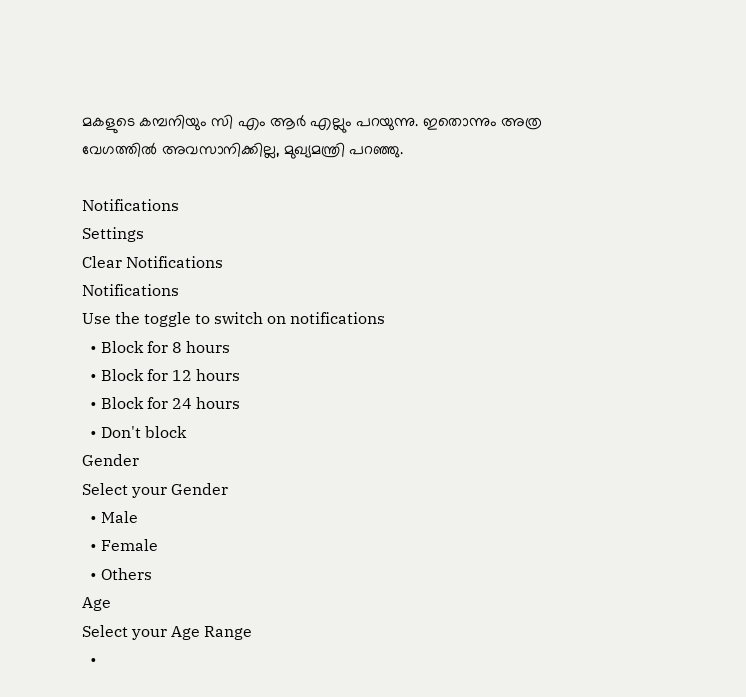മകളുടെ കമ്പനിയും സി എം ആർ എല്ലും പറയുന്നു. ഇതൊന്നും അത്ര വേഗത്തിൽ അവസാനിക്കില്ല, മുഖ്യമന്ത്രി പറഞ്ഞു.

Notifications
Settings
Clear Notifications
Notifications
Use the toggle to switch on notifications
  • Block for 8 hours
  • Block for 12 hours
  • Block for 24 hours
  • Don't block
Gender
Select your Gender
  • Male
  • Female
  • Others
Age
Select your Age Range
  •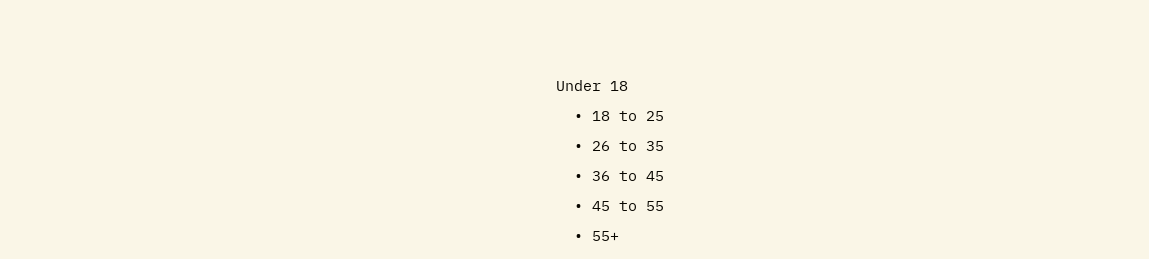Under 18
  • 18 to 25
  • 26 to 35
  • 36 to 45
  • 45 to 55
  • 55+